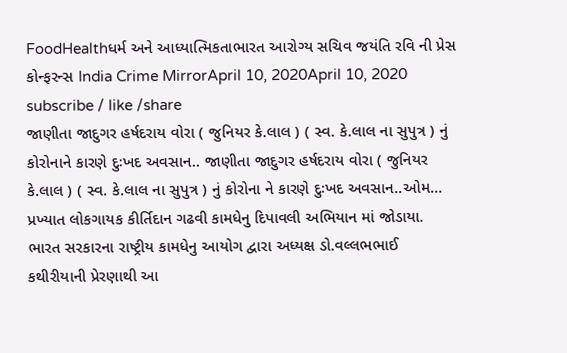FoodHealthધર્મ અને આધ્યાત્મિકતાભારત આરોગ્ય સચિવ જયંતિ રવિ ની પ્રેસ કોન્ફરન્સ India Crime MirrorApril 10, 2020April 10, 2020 subscribe / like /share
જાણીતા જાદુગર હર્ષદરાય વોરા ( જુનિયર કે.લાલ ) ( સ્વ. કે.લાલ ના સુપુત્ર ) નું કોરોનાને કારણે દુઃખદ અવસાન.. જાણીતા જાદુગર હર્ષદરાય વોરા ( જુનિયર કે.લાલ ) ( સ્વ. કે.લાલ ના સુપુત્ર ) નું કોરોના ને કારણે દુઃખદ અવસાન..ઓમ…
પ્રખ્યાત લોકગાયક કીર્તિદાન ગઢવી કામધેનુ દિપાવલી અભિયાન માં જોડાયા. ભારત સરકારના રાષ્ટ્રીય કામધેનુ આયોગ દ્વારા અધ્યક્ષ ડો.વલ્લભભાઈ કથીરીયાની પ્રેરણાથી આ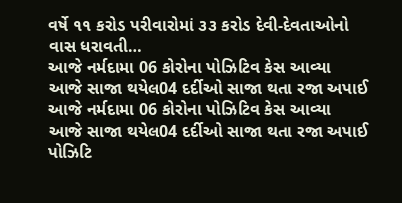વર્ષે ૧૧ કરોડ પરીવારોમાં ૩૩ કરોડ દેવી-દેવતાઓનો વાસ ધરાવતી…
આજે નર્મદામા 06 કોરોના પોઝિટિવ કેસ આવ્યા આજે સાજા થયેલ04 દર્દીઓ સાજા થતા રજા અપાઈ આજે નર્મદામા 06 કોરોના પોઝિટિવ કેસ આવ્યા આજે સાજા થયેલ04 દર્દીઓ સાજા થતા રજા અપાઈ પોઝિટિ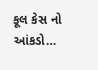કૂલ કેસ નો આંકડો…